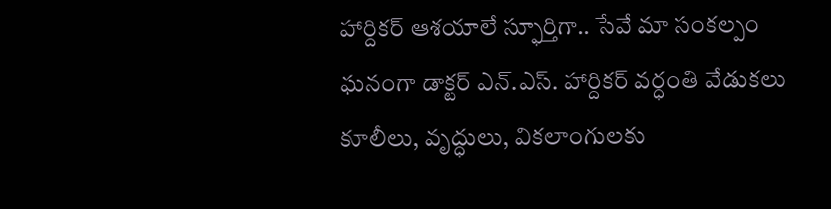హార్దికర్ ఆశయాలే స్ఫూర్తిగా.. సేవే మా సంకల్పం
ఘనంగా డాక్టర్ ఎన్.ఎస్. హార్దికర్ వర్ధంతి వేడుకలు
కూలీలు, వృద్ధులు, వికలాంగులకు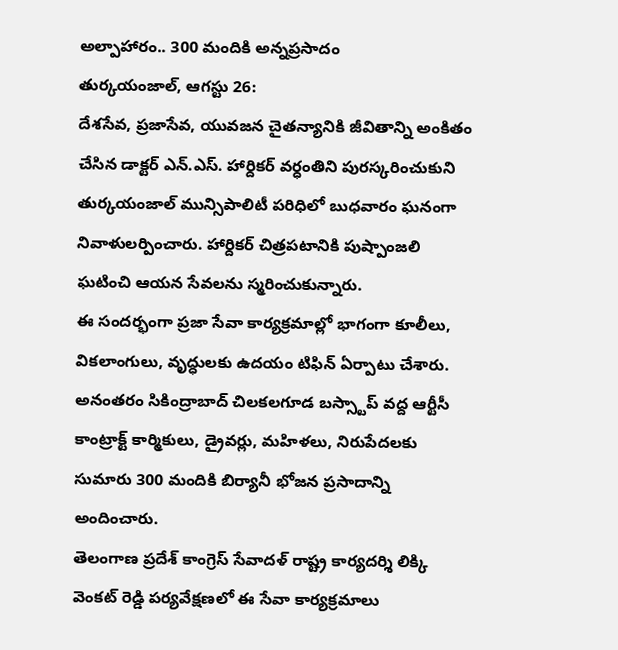అల్పాహారం.. 300 మందికి అన్నప్రసాదం
తుర్కయంజాల్, ఆగస్టు 26:
దేశసేవ, ప్రజాసేవ, యువజన చైతన్యానికి జీవితాన్ని అంకితం చేసిన డాక్టర్ ఎన్.ఎస్. హార్దికర్ వర్ధంతిని పురస్కరించుకుని తుర్కయంజాల్ మున్సిపాలిటీ పరిధిలో బుధవారం ఘనంగా నివాళులర్పించారు. హార్దికర్ చిత్రపటానికి పుష్పాంజలి ఘటించి ఆయన సేవలను స్మరించుకున్నారు.
ఈ సందర్భంగా ప్రజా సేవా కార్యక్రమాల్లో భాగంగా కూలీలు, వికలాంగులు, వృద్ధులకు ఉదయం టిఫిన్ ఏర్పాటు చేశారు. అనంతరం సికింద్రాబాద్ చిలకలగూడ బస్స్టాప్ వద్ద ఆర్టీసీ కాంట్రాక్ట్ కార్మికులు, డ్రైవర్లు, మహిళలు, నిరుపేదలకు సుమారు 300 మందికి బిర్యానీ భోజన ప్రసాదాన్ని అందించారు.
తెలంగాణ ప్రదేశ్ కాంగ్రెస్ సేవాదళ్ రాష్ట్ర కార్యదర్శి లిక్కి వెంకట్ రెడ్డి పర్యవేక్షణలో ఈ సేవా కార్యక్రమాలు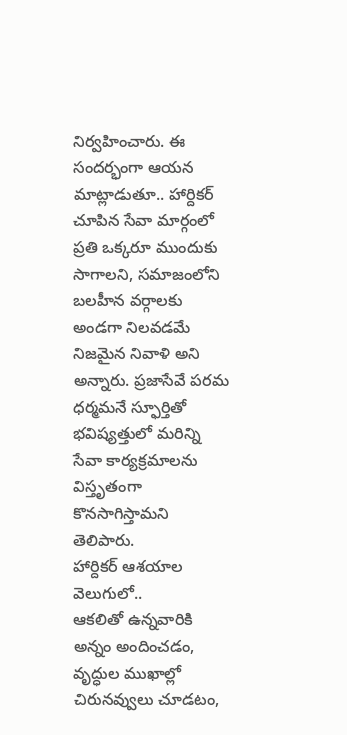నిర్వహించారు. ఈ సందర్భంగా ఆయన మాట్లాడుతూ.. హార్దికర్ చూపిన సేవా మార్గంలో ప్రతి ఒక్కరూ ముందుకు సాగాలని, సమాజంలోని బలహీన వర్గాలకు అండగా నిలవడమే నిజమైన నివాళి అని అన్నారు. ప్రజాసేవే పరమ ధర్మమనే స్ఫూర్తితో భవిష్యత్తులో మరిన్ని సేవా కార్యక్రమాలను విస్తృతంగా కొనసాగిస్తామని తెలిపారు.
హార్దికర్ ఆశయాల వెలుగులో..
ఆకలితో ఉన్నవారికి అన్నం అందించడం, వృద్ధుల ముఖాల్లో చిరునవ్వులు చూడటం,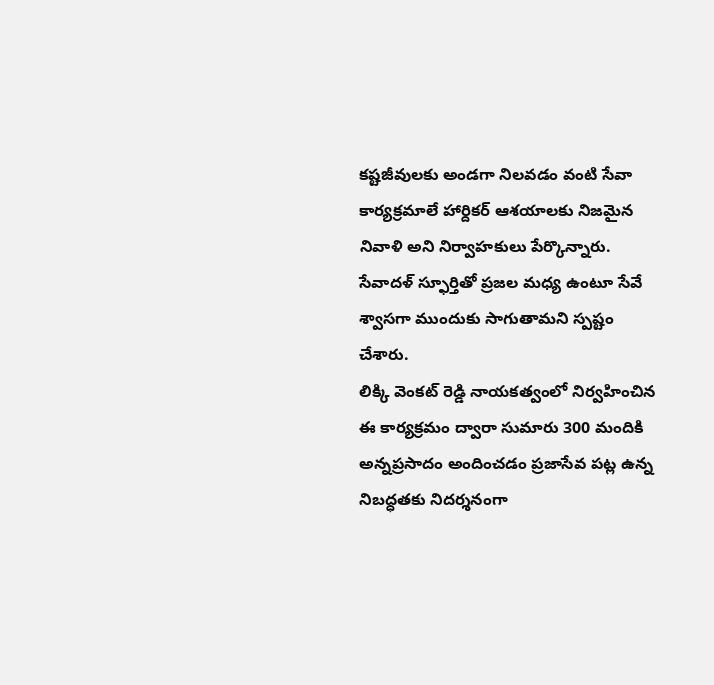కష్టజీవులకు అండగా నిలవడం వంటి సేవా కార్యక్రమాలే హార్దికర్ ఆశయాలకు నిజమైన నివాళి అని నిర్వాహకులు పేర్కొన్నారు. సేవాదళ్ స్ఫూర్తితో ప్రజల మధ్య ఉంటూ సేవే శ్వాసగా ముందుకు సాగుతామని స్పష్టం చేశారు.
లిక్కి వెంకట్ రెడ్డి నాయకత్వంలో నిర్వహించిన ఈ కార్యక్రమం ద్వారా సుమారు 300 మందికి అన్నప్రసాదం అందించడం ప్రజాసేవ పట్ల ఉన్న నిబద్ధతకు నిదర్శనంగా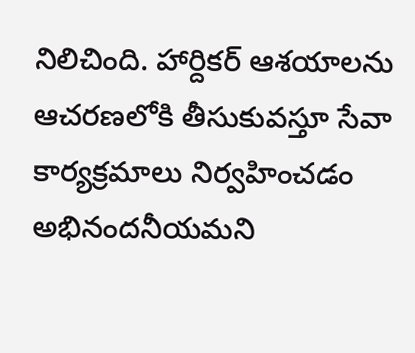నిలిచింది. హార్దికర్ ఆశయాలను ఆచరణలోకి తీసుకువస్తూ సేవా కార్యక్రమాలు నిర్వహించడం అభినందనీయమని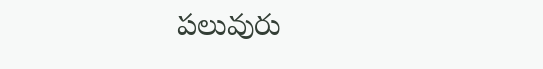పలువురు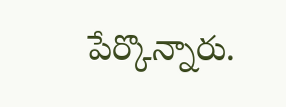పేర్కొన్నారు.